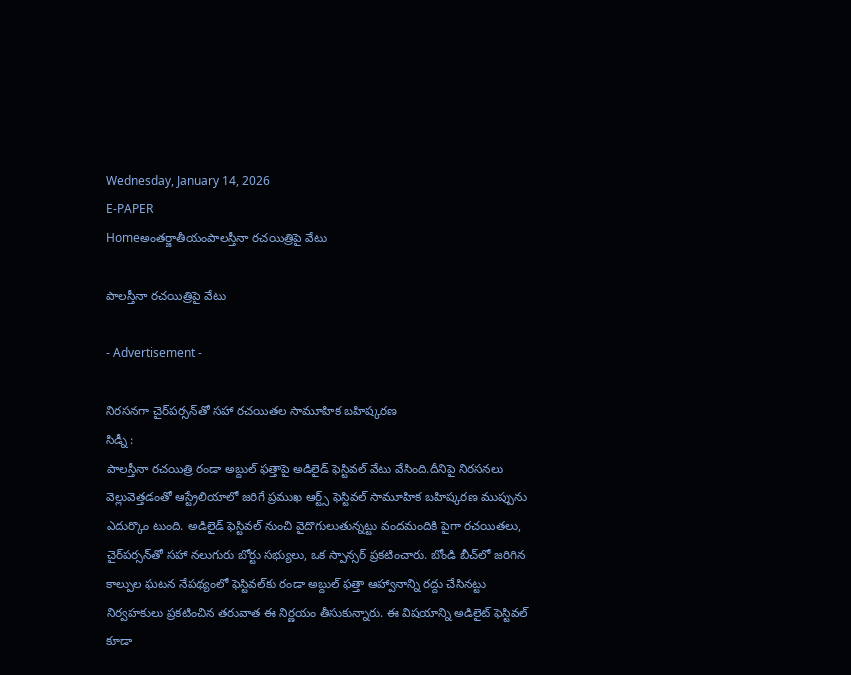Wednesday, January 14, 2026
E-PAPER
Homeఅంతర్జాతీయంపాలస్తీనా రచయిత్రిపై వేటు

పాలస్తీనా రచయిత్రిపై వేటు

- Advertisement -

నిరసనగా చైర్‌పర్సన్‌తో సహా రచయితల సామూహిక బహిష్కరణ
సిడ్నీ :
పాలస్తీనా రచయిత్రి రండా అబ్దుల్‌ ఫత్తాపై అడిలైడ్‌ ఫెస్టివల్‌ వేటు వేసింది.దీనిపై నిరసనలు వెల్లువెత్తడంతో ఆస్ట్రేలియాలో జరిగే ప్రముఖ ఆర్ట్స్‌ ఫెస్టివల్‌ సామూహిక బహిష్కరణ ముప్పును ఎదుర్కొం టుంది. అడిలైడ్‌ ఫెస్టివల్‌ నుంచి వైదొగులుతున్నట్టు వందమందికి పైగా రచయితలు, చైర్‌పర్సన్‌తో సహా నలుగురు బోర్టు సభ్యులు, ఒక స్పాన్సర్‌ ప్రకటించారు. బోండి బీచ్‌లో జరిగిన కాల్పుల ఘటన నేపథ్యంలో ఫెస్టివల్‌కు రండా అబ్దుల్‌ ఫత్తా ఆహ్వానాన్ని రద్దు చేసినట్టు నిర్వహకులు ప్రకటించిన తరువాత ఈ నిర్ణయం తీసుకున్నారు. ఈ విషయాన్ని అడిలైట్‌ ఫెస్టివల్‌ కూడా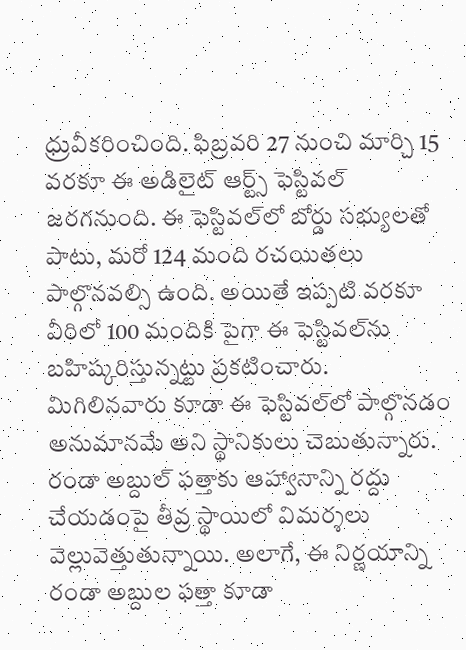ధ్రువీకరించింది. ఫిబ్రవరి 27 నుంచి మార్చి 15 వరకూ ఈ అడిలైట్‌ ఆర్ట్స్‌ ఫెస్టివల్‌ జరగనుంది. ఈ ఫెస్టివల్‌లో బోర్డు సభ్యులతో పాటు, మరో 124 మంది రచయితలు పాల్గొనవల్సి ఉంది. అయితే ఇప్పటి వరకూ వీరిలో 100 మందికి పైగా ఈ ఫెస్టివల్‌ను బహిష్కరిస్తున్నట్టు ప్రకటించారు. మిగిలినవారు కూడా ఈ ఫెస్టివల్‌లో పాల్గొనడం అనుమానమే అని స్థానికులు చెబుతున్నారు. రండా అబ్దుల్‌ ఫత్తాకు ఆహ్వానాన్ని రద్దు చేయడంపై తీవ్ర స్థాయిలో విమర్శలు వెల్లువెత్తుతున్నాయి. అలాగే, ఈ నిర్ణయాన్ని రండా అబ్దుల ఫత్తా కూడా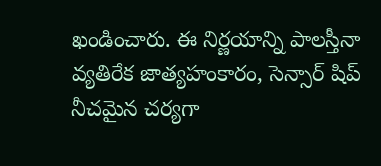ఖండించారు. ఈ నిర్ణయాన్ని పాలస్తీనా వ్యతిరేక జాత్యహంకారం, సెన్సార్‌ షిప్‌ నీచమైన చర్యగా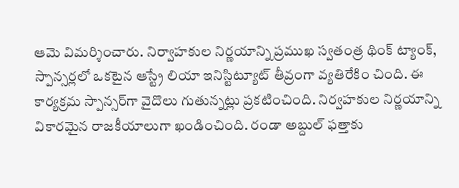ఆమె విమర్శించారు. నిర్వాహకుల నిర్ణయాన్ని ప్రముఖ స్వతంత్ర థింక్‌ ట్యాంక్‌, స్పాన్సర్లలో ఒకటైన ఆస్ట్రే లియా ఇనిస్టిట్యూట్‌ తీవ్రంగా వ్యతిరేకిం చింది. ఈ కార్యక్రమ స్పాన్సర్‌గా వైదొలు గుతున్నట్లు ప్రకటించింది. నిర్వహకుల నిర్ణయాన్ని వికారమైన రాజకీయాలుగా ఖండించింది. రండా అబ్దుల్‌ ఫత్తాకు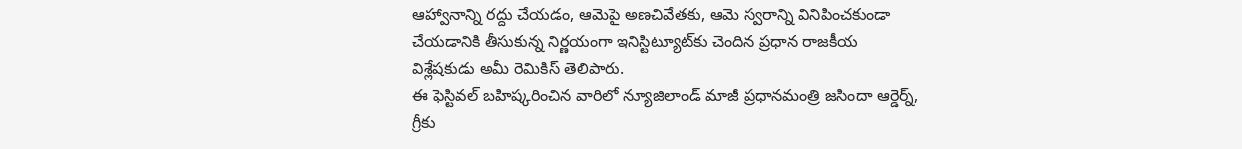ఆహ్వానాన్ని రద్దు చేయడం, ఆమెపై అణచివేతకు, ఆమె స్వరాన్ని వినిపించకుండా చేయడానికి తీసుకున్న నిర్ణయంగా ఇనిస్టిట్యూట్‌కు చెందిన ప్రధాన రాజకీయ విశ్లేషకుడు అమీ రెమికిస్‌ తెలిపారు.
ఈ ఫెస్టివల్‌ బహిష్కరించిన వారిలో న్యూజిలాండ్‌ మాజీ ప్రధానమంత్రి జసిందా ఆర్డెర్న్‌, గ్రీకు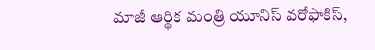మాజీ ఆర్థిక మంత్రి యూనిస్‌ వరోఫాకిస్‌,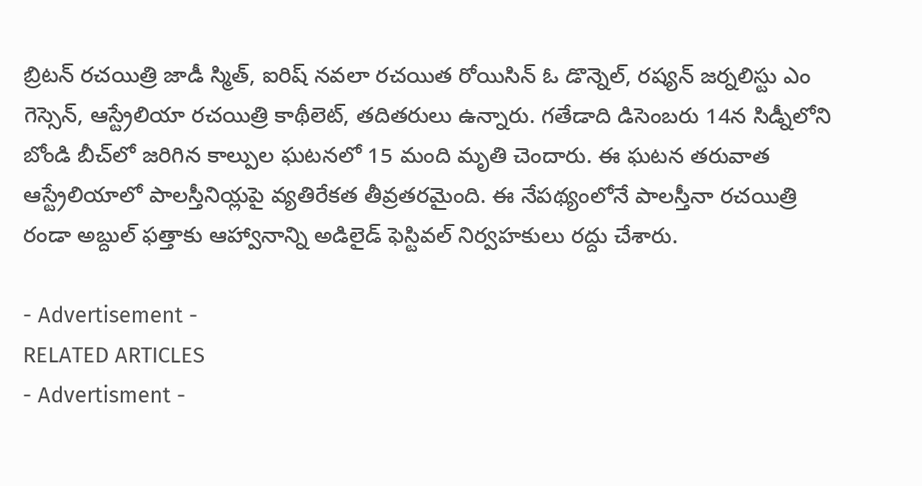బ్రిటన్‌ రచయిత్రి జాడీ స్మిత్‌, ఐరిష్‌ నవలా రచయిత రోయిసిన్‌ ఓ డొన్నెల్‌, రష్యన్‌ జర్నలిస్టు ఎం గెస్సెన్‌, ఆస్ట్రేలియా రచయిత్రి కాథీలెట్‌, తదితరులు ఉన్నారు. గతేడాది డిసెంబరు 14న సిడ్నీలోని బోండి బీచ్‌లో జరిగిన కాల్పుల ఘటనలో 15 మంది మృతి చెందారు. ఈ ఘటన తరువాత ఆస్ట్రేలియాలో పాలస్తీనియ్లపై వ్యతిరేకత తీవ్రతరమైంది. ఈ నేపథ్యంలోనే పాలస్తీనా రచయిత్రి రండా అబ్దుల్‌ ఫత్తాకు ఆహ్వానాన్ని అడిలైడ్‌ ఫెస్టివల్‌ నిర్వహకులు రద్దు చేశారు.

- Advertisement -
RELATED ARTICLES
- Advertisment -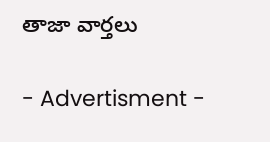తాజా వార్తలు

- Advertisment -